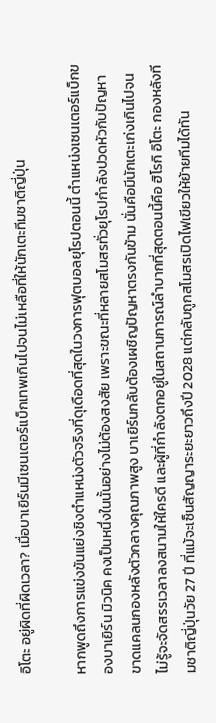อิโตะ อยู่ผิดที่ผิดเวลา? เมื่อบาเยิร์นมีเซนเตอร์แบ็กเทพเกินไปจนไม่เหลือที่ให้นักเตะทีมชาติญี่ปุ่น

หากพูดถึงการแข่งขันแย่งชิงตำแหน่งตัวจริงที่ดุเดือดที่สุดในวงการฟุตบอลยุโรปตอนนี้ ตำแหน่งเซนเตอร์แบ็กของบาเยิร์น มิวนิค คงเป็นหนึ่งในนั้นอย่างไม่ต้องสงสัย เพราะขณะที่หลายสโมสรทั่วยุโรปกำลังปวดหัวกับปัญหาขาดแคลนกองหลังตัวกลางคุณภาพสูง บาเยิร์นกลับต้องเผชิญปัญหาตรงกันข้าม นั่นคือมีนักเตะเก่งเกินไปจนไม่รู้จะจัดสรรเวลาลงสนามให้ใครดี และผู้ที่กำลังตกอยู่ในสถานการณ์ลำบากที่สุดตอนนี้คือ ฮิโรกิ อิโตะ กองหลังทีมชาติญี่ปุ่นวัย 27 ปี ที่แม้จะเซ็นสัญญาระยะยาวถึงปี 2028 แต่กลับถูกสโมสรเปิดไฟเขียวให้ย้ายทีมได้ทัน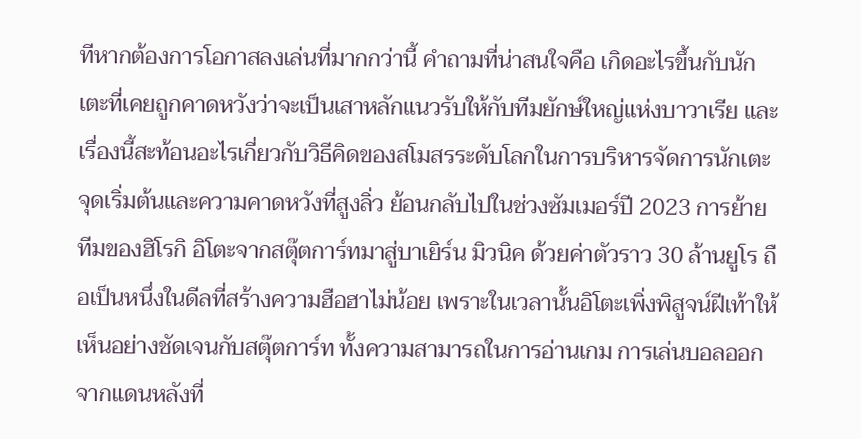ทีหากต้องการโอกาสลงเล่นที่มากกว่านี้ คำถามที่น่าสนใจคือ เกิดอะไรขึ้นกับนักเตะที่เคยถูกคาดหวังว่าจะเป็นเสาหลักแนวรับให้กับทีมยักษ์ใหญ่แห่งบาวาเรีย และเรื่องนี้สะท้อนอะไรเกี่ยวกับวิธีคิดของสโมสรระดับโลกในการบริหารจัดการนักเตะ จุดเริ่มต้นและความคาดหวังที่สูงลิ่ว ย้อนกลับไปในช่วงซัมเมอร์ปี 2023 การย้ายทีมของฮิโรกิ อิโตะจากสตุ๊ตการ์ทมาสู่บาเยิร์น มิวนิค ด้วยค่าตัวราว 30 ล้านยูโร ถือเป็นหนึ่งในดีลที่สร้างความฮือฮาไม่น้อย เพราะในเวลานั้นอิโตะเพิ่งพิสูจน์ฝีเท้าให้เห็นอย่างชัดเจนกับสตุ๊ตการ์ท ทั้งความสามารถในการอ่านเกม การเล่นบอลออกจากแดนหลังที่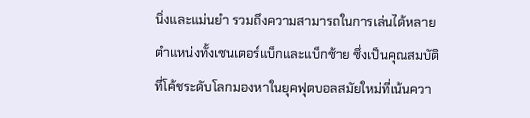นิ่งและแม่นยำ รวมถึงความสามารถในการเล่นได้หลายตำแหน่งทั้งเซนเตอร์แบ็กและแบ็กซ้าย ซึ่งเป็นคุณสมบัติที่โค้ชระดับโลกมองหาในยุคฟุตบอลสมัยใหม่ที่เน้นควา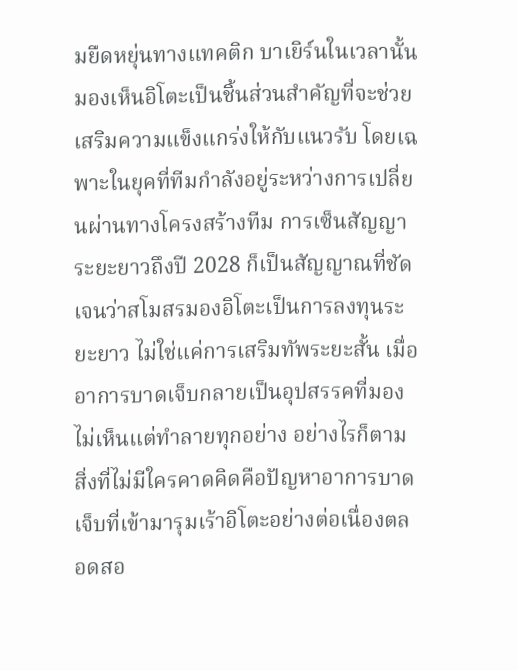มยืดหยุ่นทางแทคติก บาเยิร์นในเวลานั้นมองเห็นอิโตะเป็นชิ้นส่วนสำคัญที่จะช่วยเสริมความแข็งแกร่งให้กับแนวรับ โดยเฉพาะในยุคที่ทีมกำลังอยู่ระหว่างการเปลี่ยนผ่านทางโครงสร้างทีม การเซ็นสัญญาระยะยาวถึงปี 2028 ก็เป็นสัญญาณที่ชัดเจนว่าสโมสรมองอิโตะเป็นการลงทุนระยะยาว ไม่ใช่แค่การเสริมทัพระยะสั้น เมื่ออาการบาดเจ็บกลายเป็นอุปสรรคที่มองไม่เห็นแต่ทำลายทุกอย่าง อย่างไรก็ตาม สิ่งที่ไม่มีใครคาดคิดคือปัญหาอาการบาดเจ็บที่เข้ามารุมเร้าอิโตะอย่างต่อเนื่องตลอดสอ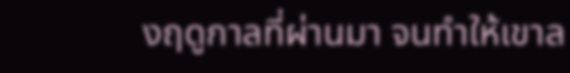งฤดูกาลที่ผ่านมา จนทำให้เขาล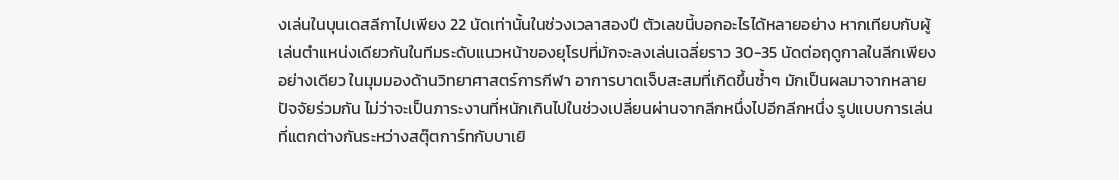งเล่นในบุนเดสลีกาไปเพียง 22 นัดเท่านั้นในช่วงเวลาสองปี ตัวเลขนี้บอกอะไรได้หลายอย่าง หากเทียบกับผู้เล่นตำแหน่งเดียวกันในทีมระดับแนวหน้าของยุโรปที่มักจะลงเล่นเฉลี่ยราว 30-35 นัดต่อฤดูกาลในลีกเพียงอย่างเดียว ในมุมมองด้านวิทยาศาสตร์การกีฬา อาการบาดเจ็บสะสมที่เกิดขึ้นซ้ำๆ มักเป็นผลมาจากหลายปัจจัยร่วมกัน ไม่ว่าจะเป็นภาระงานที่หนักเกินไปในช่วงเปลี่ยนผ่านจากลีกหนึ่งไปอีกลีกหนึ่ง รูปแบบการเล่นที่แตกต่างกันระหว่างสตุ๊ตการ์ทกับบาเยิ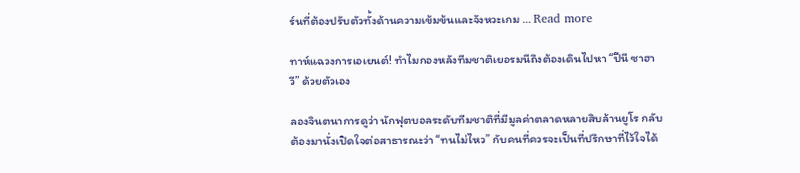ร์นที่ต้องปรับตัวทั้งด้านความเข้มข้นและจังหวะเกม … Read more

ทาห์แฉวงการเอเยนต์! ทำไมกองหลังทีมชาติเยอรมนีถึงต้องเดินไปหา “ปีนี ซาฮาวี” ด้วยตัวเอง

ลองจินตนาการดูว่า นักฟุตบอลระดับทีมชาติที่มีมูลค่าตลาดหลายสิบล้านยูโร กลับต้องมานั่งเปิดใจต่อสาธารณะว่า “ทนไม่ไหว” กับคนที่ควรจะเป็นที่ปรึกษาที่ไว้ใจได้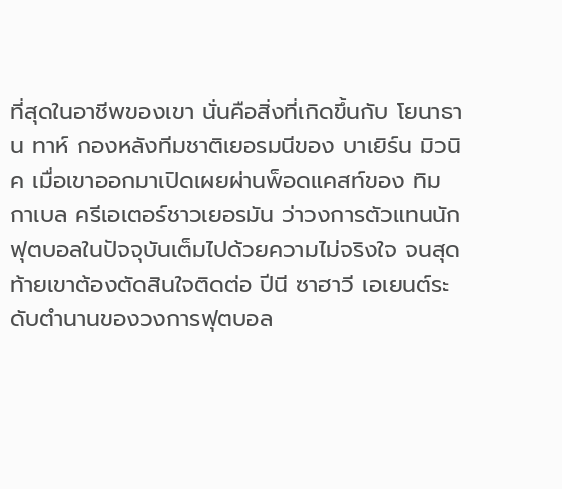ที่สุดในอาชีพของเขา นั่นคือสิ่งที่เกิดขึ้นกับ โยนาธาน ทาห์ กองหลังทีมชาติเยอรมนีของ บาเยิร์น มิวนิค เมื่อเขาออกมาเปิดเผยผ่านพ็อดแคสท์ของ ทิม กาเบล ครีเอเตอร์ชาวเยอรมัน ว่าวงการตัวแทนนักฟุตบอลในปัจจุบันเต็มไปด้วยความไม่จริงใจ จนสุดท้ายเขาต้องตัดสินใจติดต่อ ปีนี ซาฮาวี เอเยนต์ระดับตำนานของวงการฟุตบอล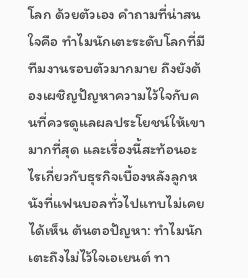โลก ด้วยตัวเอง คำถามที่น่าสนใจคือ ทำไมนักเตะระดับโลกที่มีทีมงานรอบตัวมากมาย ถึงยังต้องเผชิญปัญหาความไว้ใจกับคนที่ควรดูแลผลประโยชน์ให้เขามากที่สุด และเรื่องนี้สะท้อนอะไรเกี่ยวกับธุรกิจเบื้องหลังลูกหนังที่แฟนบอลทั่วไปแทบไม่เคยได้เห็น ต้นตอปัญหา: ทำไมนักเตะถึงไม่ไว้ใจเอเยนต์ ทา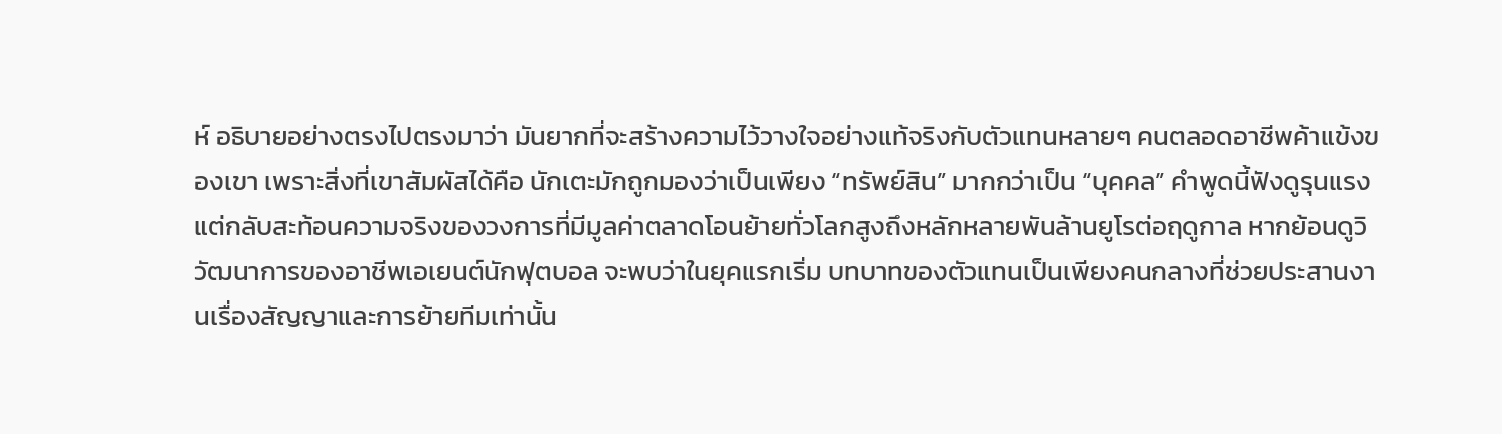ห์ อธิบายอย่างตรงไปตรงมาว่า มันยากที่จะสร้างความไว้วางใจอย่างแท้จริงกับตัวแทนหลายๆ คนตลอดอาชีพค้าแข้งของเขา เพราะสิ่งที่เขาสัมผัสได้คือ นักเตะมักถูกมองว่าเป็นเพียง “ทรัพย์สิน” มากกว่าเป็น “บุคคล” คำพูดนี้ฟังดูรุนแรง แต่กลับสะท้อนความจริงของวงการที่มีมูลค่าตลาดโอนย้ายทั่วโลกสูงถึงหลักหลายพันล้านยูโรต่อฤดูกาล หากย้อนดูวิวัฒนาการของอาชีพเอเยนต์นักฟุตบอล จะพบว่าในยุคแรกเริ่ม บทบาทของตัวแทนเป็นเพียงคนกลางที่ช่วยประสานงานเรื่องสัญญาและการย้ายทีมเท่านั้น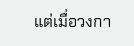แต่เมื่อวงกา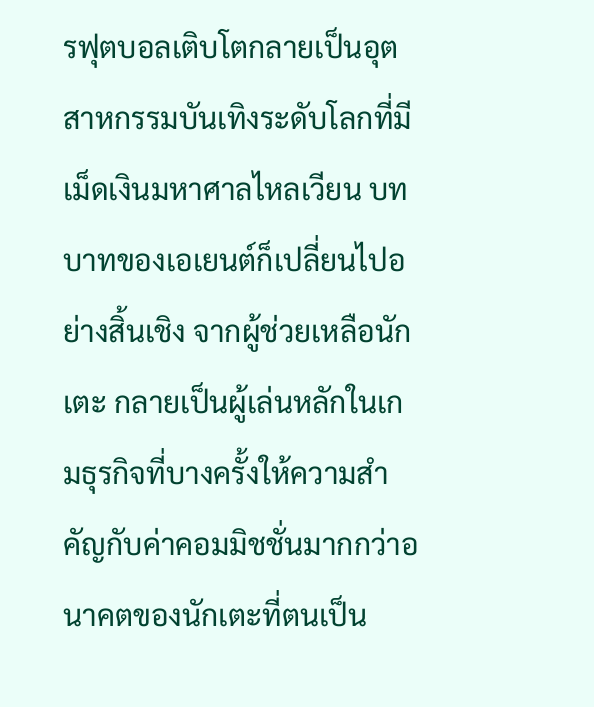รฟุตบอลเติบโตกลายเป็นอุตสาหกรรมบันเทิงระดับโลกที่มีเม็ดเงินมหาศาลไหลเวียน บทบาทของเอเยนต์ก็เปลี่ยนไปอย่างสิ้นเชิง จากผู้ช่วยเหลือนักเตะ กลายเป็นผู้เล่นหลักในเกมธุรกิจที่บางครั้งให้ความสำคัญกับค่าคอมมิชชั่นมากกว่าอนาคตของนักเตะที่ตนเป็น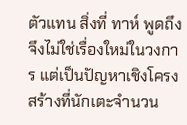ตัวแทน สิ่งที่ ทาห์ พูดถึงจึงไม่ใช่เรื่องใหม่ในวงการ แต่เป็นปัญหาเชิงโครงสร้างที่นักเตะจำนวน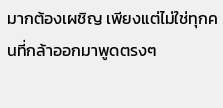มากต้องเผชิญ เพียงแต่ไม่ใช่ทุกคนที่กล้าออกมาพูดตรงๆ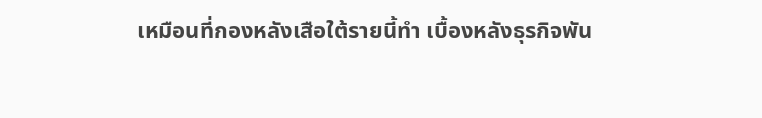เหมือนที่กองหลังเสือใต้รายนี้ทำ เบื้องหลังธุรกิจพัน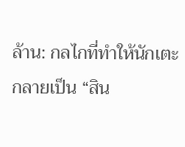ล้าน: กลไกที่ทำให้นักเตะกลายเป็น “สิน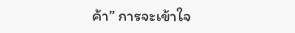ค้า” การจะเข้าใจ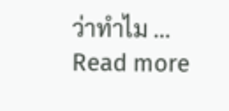ว่าทำไม … Read more